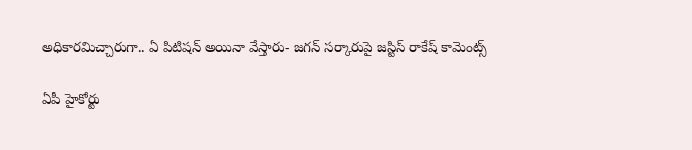అధికారమిచ్చారుగా.. ఏ పిటిషన్‌ అయినా వేస్తారు- జగన్‌ సర్కారుపై జస్టిస్‌ రాకేష్‌ కామెంట్స్‌

ఏపీ హైకోర్టు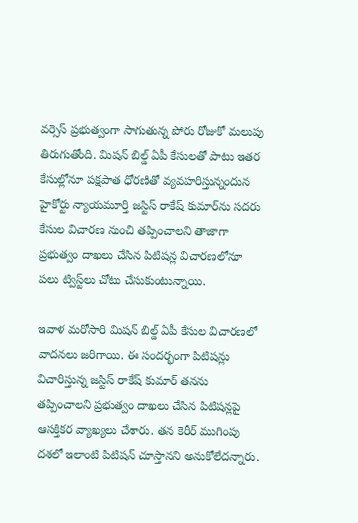వర్సెస్‌ ప్రభుత్వంగా సాగుతున్న పోరు రోజుకో మలుపు తిరుగుతోంది. మిషన్‌ బిల్డ్‌ ఏపీ కేసులతో పాటు ఇతర కేసుల్లోనూ పక్షపాత ధోరణితో వ్యవహరిస్తున్నందున హైకోర్టు న్యాయమూర్తి జస్టిస్‌ రాకేష్‌ కుమార్‌ను సదరు కేసుల విచారణ నుంచి తప్పించాలని తాజాగా ప్రభుత్వం దాఖలు చేసిన పిటిషన్ల విచారణలోనూ పలు ట్విస్ట్‌లు చోటు చేసుకుంటున్నాయి.

ఇవాళ మరోసారి మిషన్‌ బిల్డ్‌ ఏపీ కేసుల విచారణలో వాదనలు జరిగాయి. ఈ సందర్భంగా పిటిషన్లు విచారిస్తున్న జస్టిస్‌ రాకేష్‌ కుమార్‌ తనను తప్పించాలని ప్రభుత్వం దాఖలు చేసిన పిటిషన్లపై ఆసక్తికర వ్యాఖ్యలు చేశారు. తన కెరీర్‌ ముగింపు దశలో ఇలాంటి పిటిషన్ చూస్తానని అనుకోలేదన్నారు.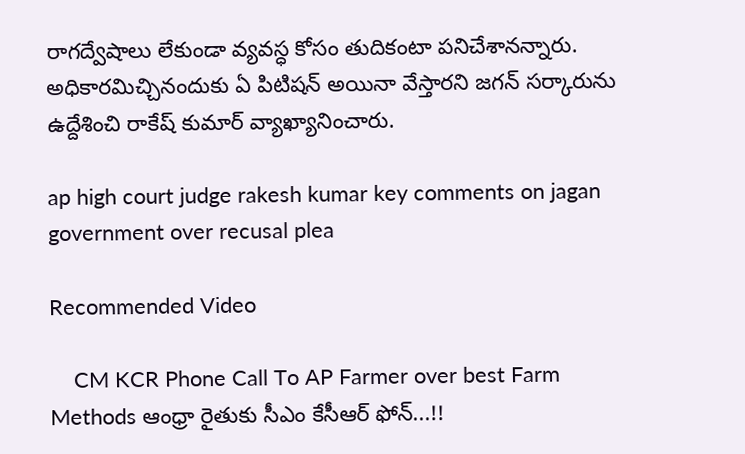రాగద్వేషాలు లేకుండా వ్యవస్ధ కోసం తుదికంటా పనిచేశానన్నారు. అధికారమిచ్చినందుకు ఏ పిటిషన్‌ అయినా వేస్తారని జగన్‌ సర్కారును ఉద్దేశించి రాకేష్‌ కుమార్‌ వ్యాఖ్యానించారు.

ap high court judge rakesh kumar key comments on jagan government over recusal plea

Recommended Video

    CM KCR Phone Call To AP Farmer over best Farm Methods ఆంధ్రా రైతుకు సీఎం కేసీఆర్ ఫోన్‌‌...!!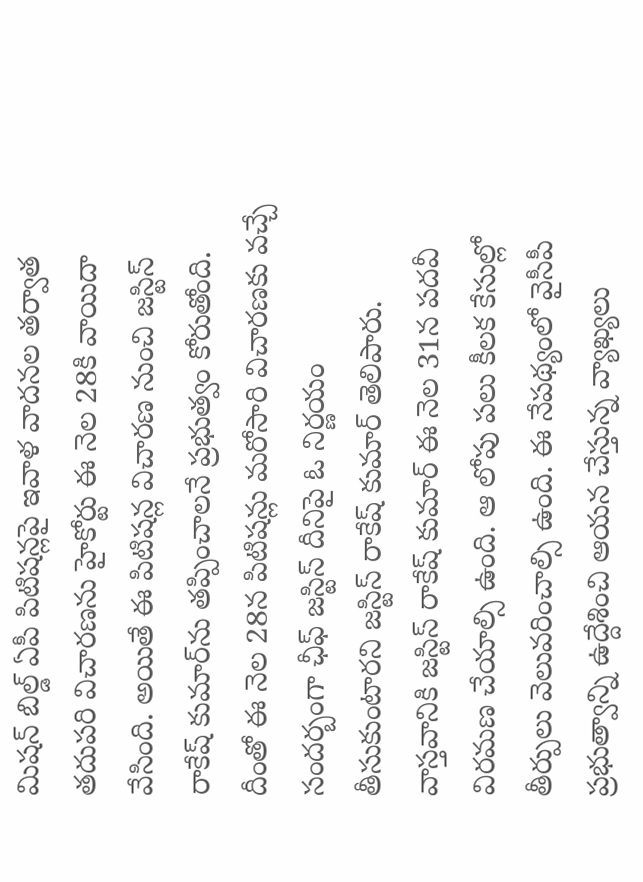మిషన్ బిల్డ్‌ ఏపీ పిటిషన్లపై ఇవాళ వాదనల తర్వాత తదుపరి విచారణను హైకోర్టు ఈ నెల 28కి వాయిదా వేసింది. అయితే ఈ పిటిషన్ల విచారణ నుంచి జస్టిస్‌ రాకేష్‌ కుమార్‌ను తప్పించాలనే ప్రభుత్వం కోరుతోంది. దీంతో ఈ నెల 28న పిటిషన్లు మరోసారి విచారణకు వచ్చే సందర్బంగా ఛీఫ్‌ జస్టిస్‌ దీనిపై ఓ నిర్ణయం తీసుకుంటారని జస్టిస్‌ రాకేష్‌ కుమార్‌ తెలిపారు. వాస్తవానికి జస్టిస్ రాకేష్‌ కుమార్‌ ఈ నెల 31న పదవీ విరమణ చేయాల్సి ఉంది. ఆ లోపు పలు కీలక కేసుల్లో తీర్పులు వెలువరించాల్సి ఉంది. ఈ నేపథ్యంలో వైసీపీ ప్రభుత్వాన్ని ఉద్దేశించి ఆయన చేస్తున్న వ్యాఖ్యలు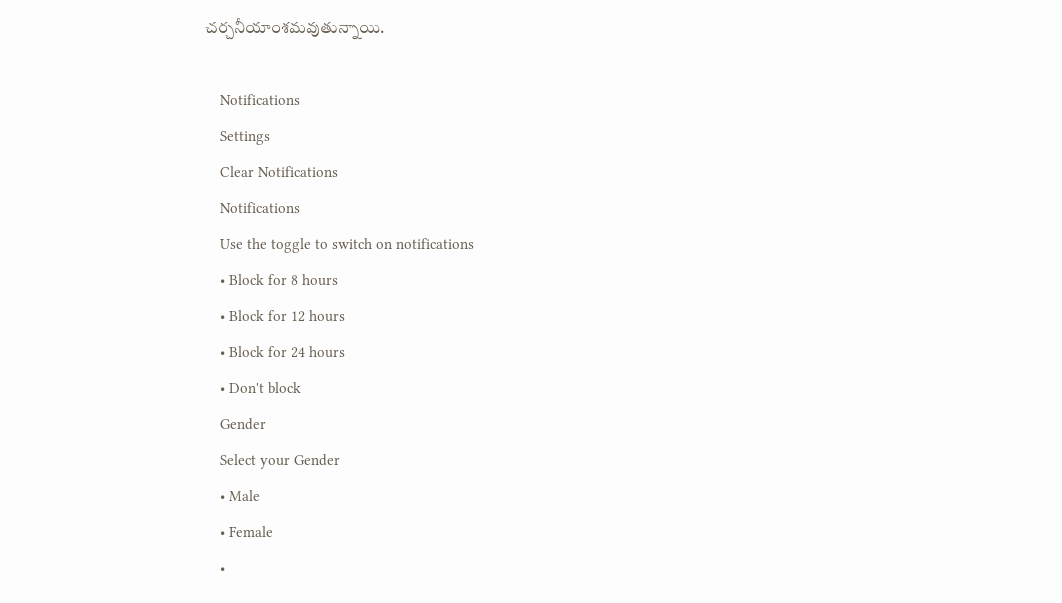చర్చనీయాంశమవుతున్నాయి.

    Notifications
    Settings
    Clear Notifications
    Notifications
    Use the toggle to switch on notifications
    • Block for 8 hours
    • Block for 12 hours
    • Block for 24 hours
    • Don't block
    Gender
    Select your Gender
    • Male
    • Female
    •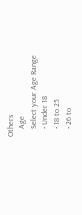Others
    Age
    Select your Age Range
    • Under 18
    • 18 to 25
    • 26 to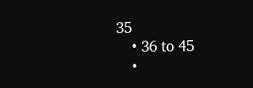35
    • 36 to 45
    •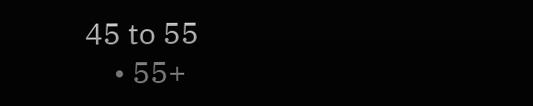45 to 55
    • 55+